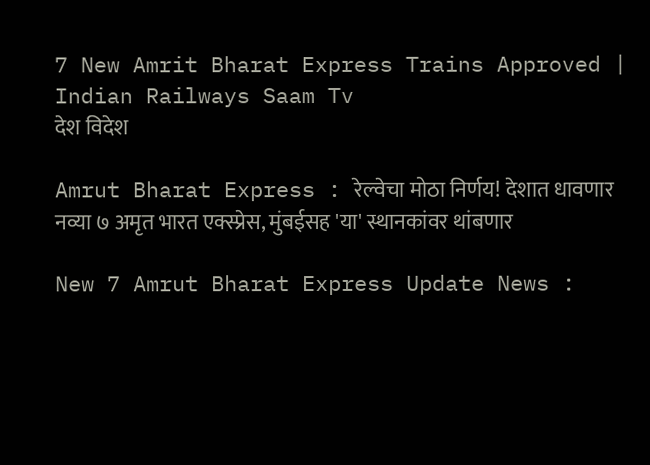7 New Amrit Bharat Express Trains Approved | Indian Railways Saam Tv
देश विदेश

Amrut Bharat Express : रेल्वेचा मोठा निर्णय! देशात धावणार नव्या ७ अमृत भारत एक्स्प्रेस, मुंबईसह 'या' स्थानकांवर थांबणार

New 7 Amrut Bharat Express Update News :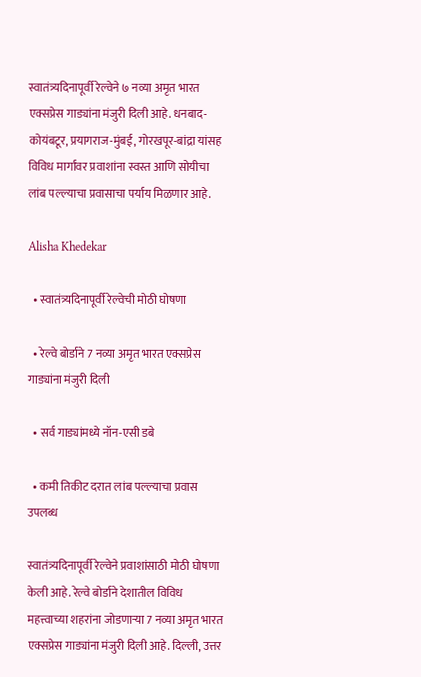स्वातंत्र्यदिनापूर्वी रेल्वेने ७ नव्या अमृत भारत एक्सप्रेस गाड्यांना मंजुरी दिली आहे. धनबाद-कोयंबटूर, प्रयागराज-मुंबई, गोरखपूर-बांद्रा यांसह विविध मार्गांवर प्रवाशांना स्वस्त आणि सोयीचा लांब पल्ल्याचा प्रवासाचा पर्याय मिळणार आहे.

Alisha Khedekar

  • स्वातंत्र्यदिनापूर्वी रेल्वेची मोठी घोषणा

  • रेल्वे बोर्डाने 7 नव्या अमृत भारत एक्सप्रेस गाड्यांना मंजुरी दिली

  • सर्व गाड्यांमध्ये नॉन-एसी डबे

  • कमी तिकीट दरात लांब पल्ल्याचा प्रवास उपलब्ध

स्वातंत्र्यदिनापूर्वी रेल्वेने प्रवाशांसाठी मोठी घोषणा केली आहे. रेल्वे बोर्डाने देशातील विविध महत्त्वाच्या शहरांना जोडणाऱ्या 7 नव्या अमृत भारत एक्सप्रेस गाड्यांना मंजुरी दिली आहे. दिल्ली, उत्तर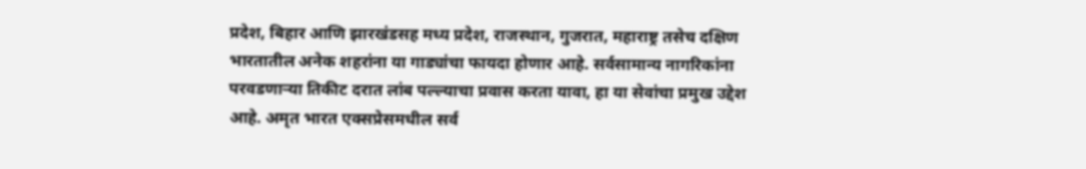प्रदेश, बिहार आणि झारखंडसह मध्य प्रदेश, राजस्थान, गुजरात, महाराष्ट्र तसेच दक्षिण भारतातील अनेक शहरांना या गाड्यांचा फायदा होणार आहे. सर्वसामान्य नागरिकांना परवडणाऱ्या तिकीट दरात लांब पल्ल्याचा प्रवास करता यावा, हा या सेवांचा प्रमुख उद्देश आहे. अमृत भारत एक्सप्रेसमधील सर्व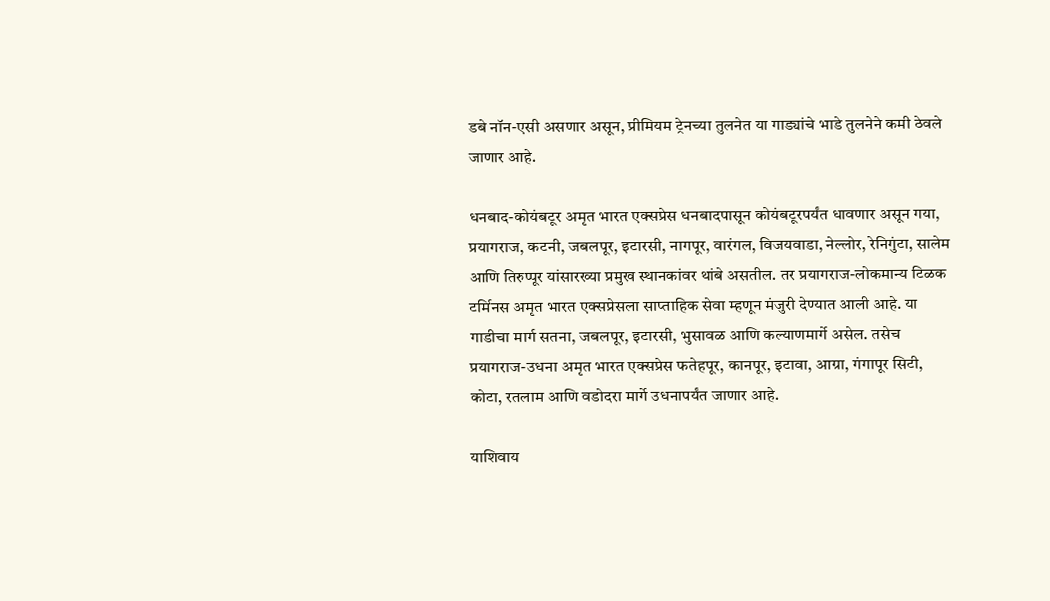डबे नॉन-एसी असणार असून, प्रीमियम ट्रेनच्या तुलनेत या गाड्यांचे भाडे तुलनेने कमी ठेवले जाणार आहे.

धनबाद-कोयंबटूर अमृत भारत एक्सप्रेस धनबादपासून कोयंबटूरपर्यंत धावणार असून गया, प्रयागराज, कटनी, जबलपूर, इटारसी, नागपूर, वारंगल, विजयवाडा, नेल्लोर, रेनिगुंटा, सालेम आणि तिरुप्पूर यांसारख्या प्रमुख स्थानकांवर थांबे असतील. तर प्रयागराज-लोकमान्य टिळक टर्मिनस अमृत भारत एक्सप्रेसला साप्ताहिक सेवा म्हणून मंजुरी देण्यात आली आहे. या गाडीचा मार्ग सतना, जबलपूर, इटारसी, भुसावळ आणि कल्याणमार्गे असेल. तसेच प्रयागराज-उधना अमृत भारत एक्सप्रेस फतेहपूर, कानपूर, इटावा, आग्रा, गंगापूर सिटी, कोटा, रतलाम आणि वडोदरा मार्गे उधनापर्यंत जाणार आहे.

याशिवाय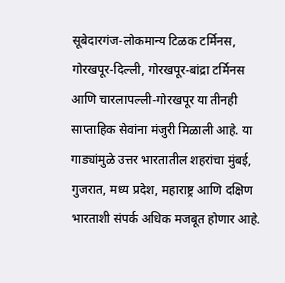सूबेदारगंज-लोकमान्य टिळक टर्मिनस, गोरखपूर-दिल्ली, गोरखपूर-बांद्रा टर्मिनस आणि चारलापल्ली-गोरखपूर या तीनही साप्ताहिक सेवांना मंजुरी मिळाली आहे. या गाड्यांमुळे उत्तर भारतातील शहरांचा मुंबई, गुजरात, मध्य प्रदेश, महाराष्ट्र आणि दक्षिण भारताशी संपर्क अधिक मजबूत होणार आहे.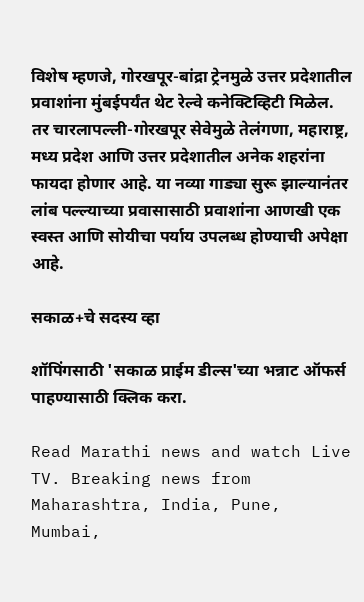विशेष म्हणजे, गोरखपूर-बांद्रा ट्रेनमुळे उत्तर प्रदेशातील प्रवाशांना मुंबईपर्यंत थेट रेल्वे कनेक्टिव्हिटी मिळेल. तर चारलापल्ली-गोरखपूर सेवेमुळे तेलंगणा, महाराष्ट्र, मध्य प्रदेश आणि उत्तर प्रदेशातील अनेक शहरांना फायदा होणार आहे. या नव्या गाड्या सुरू झाल्यानंतर लांब पल्ल्याच्या प्रवासासाठी प्रवाशांना आणखी एक स्वस्त आणि सोयीचा पर्याय उपलब्ध होण्याची अपेक्षा आहे.

सकाळ+चे सदस्य व्हा

शॉपिंगसाठी 'सकाळ प्राईम डील्स'च्या भन्नाट ऑफर्स पाहण्यासाठी क्लिक करा.

Read Marathi news and watch Live TV. Breaking news from Maharashtra, India, Pune, Mumbai,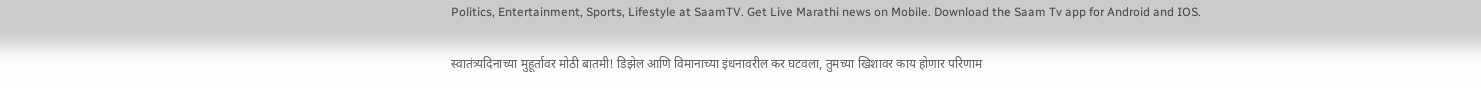Politics, Entertainment, Sports, Lifestyle at SaamTV. Get Live Marathi news on Mobile. Download the Saam Tv app for Android and IOS.

स्वातंत्र्यदिनाच्या मुहूर्तावर मोठी बातमी! डिझेल आणि विमानाच्या इंधनावरील कर घटवला, तुमच्या खिशावर काय होणार परिणाम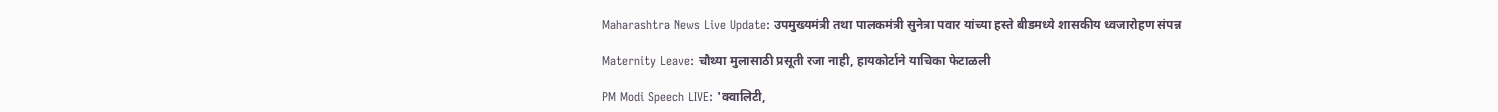Maharashtra News Live Update: उपमुख्यमंत्री तथा पालकमंत्री सुनेत्रा पवार यांच्या हस्ते बीडमध्ये शासकीय ध्वजारोहण संपन्न

Maternity Leave: चौथ्या मुलासाठी प्रसूती रजा नाही, हायकोर्टाने याचिका फेटाळली

PM Modi Speech LIVE: 'क्वालिटी,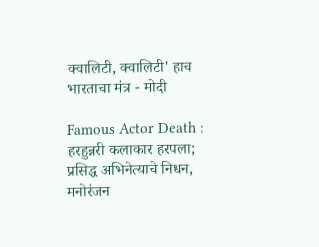क्वालिटी, क्वालिटी' हाच भारताचा मंत्र - मोदी

Famous Actor Death : हरहुन्नरी कलाकार हरपला; प्रसिद्ध अभिनेत्याचे निधन, मनोरंजन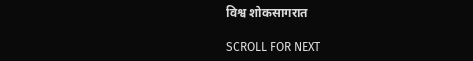विश्व शोकसागरात

SCROLL FOR NEXT